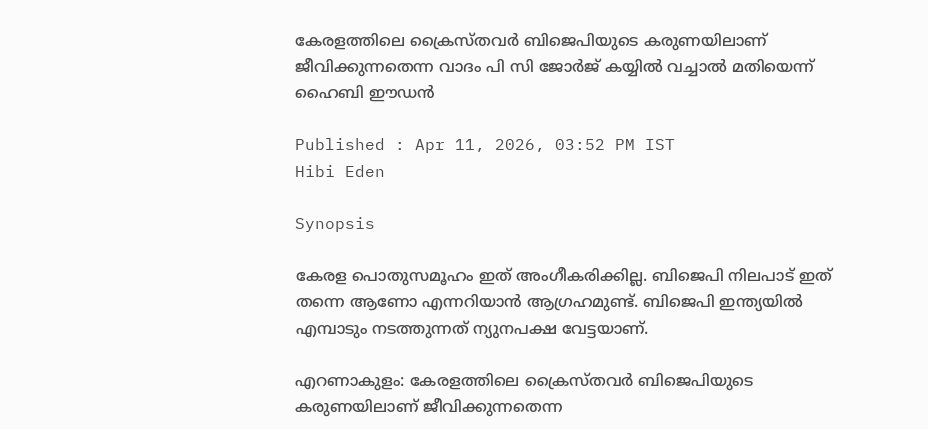കേരളത്തിലെ ക്രൈസ്തവർ ബിജെപിയുടെ കരുണയിലാണ് ജീവിക്കുന്നതെന്ന വാദം പി സി ജോർജ് കയ്യിൽ വച്ചാൽ മതിയെന്ന് ഹൈബി ഈഡൻ

Published : Apr 11, 2026, 03:52 PM IST
Hibi Eden

Synopsis

കേരള പൊതുസമൂഹം ഇത് അംഗീകരിക്കില്ല. ബിജെപി നിലപാട് ഇത് തന്നെ ആണോ എന്നറിയാൻ ആഗ്രഹമുണ്ട്. ബിജെപി ഇന്ത്യയിൽ എമ്പാടും നടത്തുന്നത് ന്യുനപക്ഷ വേട്ടയാണ്.

എറണാകുളം: കേരളത്തിലെ ക്രൈസ്തവർ ബിജെപിയുടെ കരുണയിലാണ് ജീവിക്കുന്നതെന്ന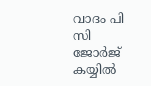വാദം പി സി ജോർജ് കയ്യിൽ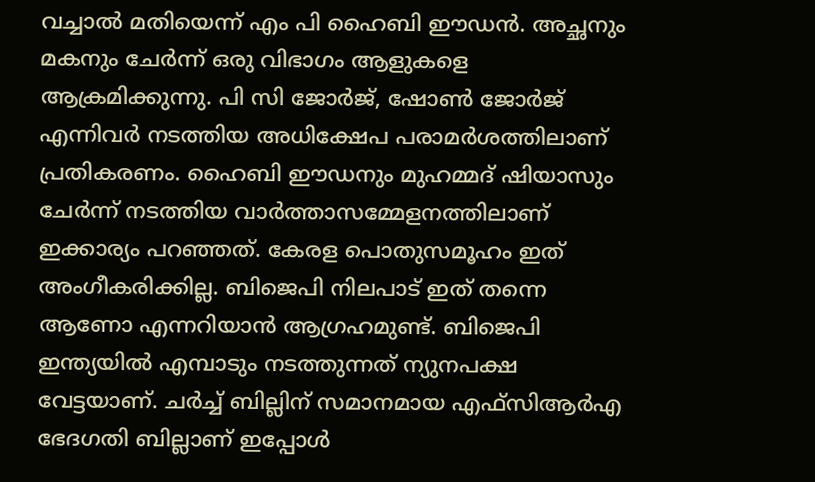വച്ചാൽ മതിയെന്ന് എം പി ഹൈബി ഈഡൻ. അച്ഛനും മകനും ചേർന്ന് ഒരു വിഭാഗം ആളുകളെ ആക്രമിക്കുന്നു. പി സി ജോർജ്, ഷോൺ ജോർജ് എന്നിവർ നടത്തിയ അധിക്ഷേപ പരാമർശത്തിലാണ് പ്രതികരണം. ഹൈബി ഈഡനും മുഹമ്മദ് ഷിയാസും ചേർന്ന് നടത്തിയ വാർത്താസമ്മേളനത്തിലാണ് ഇക്കാര്യം പറഞ്ഞത്. കേരള പൊതുസമൂഹം ഇത് അംഗീകരിക്കില്ല. ബിജെപി നിലപാട് ഇത് തന്നെ ആണോ എന്നറിയാൻ ആഗ്രഹമുണ്ട്. ബിജെപി ഇന്ത്യയിൽ എമ്പാടും നടത്തുന്നത് ന്യുനപക്ഷ വേട്ടയാണ്. ചർച്ച് ബില്ലിന് സമാനമായ എഫ്സിആർഎ ഭേദഗതി ബില്ലാണ് ഇപ്പോൾ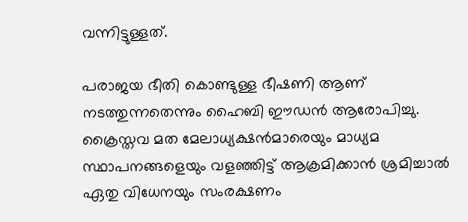വന്നിട്ടുള്ളത്.

പരാജയ ഭീതി കൊണ്ടുള്ള ഭീഷണി ആണ് നടത്തുന്നതെന്നും ഹൈബി ഈഡൻ ആരോപിച്ചു. ക്രൈസ്തവ മത മേലാധ്യക്ഷൻമാരെയും മാധ്യമ സ്ഥാപനങ്ങളെയും വളഞ്ഞിട്ട് ആക്രമിക്കാൻ ശ്രമിച്ചാൽ ഏതു വിധേനയും സംരക്ഷണം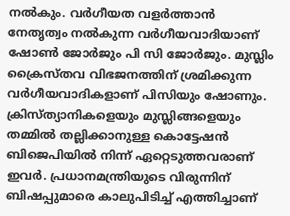നൽകും. വർഗീയത വളർത്താൻ നേതൃത്വം നൽകുന്ന വർഗീയവാദിയാണ് ഷോൺ ജോർജും പി സി ജോർജും. മുസ്ലിം ക്രൈസ്തവ വിഭജനത്തിന് ശ്രമിക്കുന്ന വർഗീയവാദികളാണ് പിസിയും ഷോണും. ക്രിസ്ത്യാനികളെയും മുസ്ലിങ്ങളെയും തമ്മിൽ തല്ലിക്കാനുള്ള കൊട്ടേഷൻ ബിജെപിയിൽ നിന്ന് ഏറ്റെടുത്തവരാണ് ഇവർ. പ്രധാനമന്ത്രിയുടെ വിരുന്നിന് ബിഷപ്പുമാരെ കാലുപിടിച്ച് എത്തിച്ചാണ്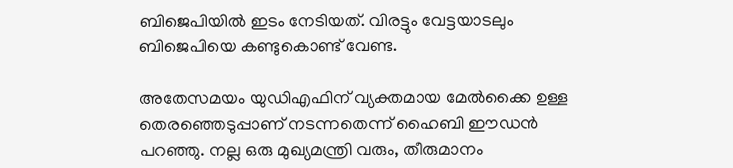ബിജെപിയിൽ ഇടം നേടിയത്. വിരട്ടും വേട്ടയാടലും ബിജെപിയെ കണ്ടുകൊണ്ട് വേണ്ട.

അതേസമയം യുഡിഎഫിന് വ്യക്തമായ മേൽക്കൈ ഉള്ള തെരഞ്ഞെടുപ്പാണ് നടന്നതെന്ന് ഹൈബി ഈഡൻ പറഞ്ഞു. നല്ല ഒരു മുഖ്യമന്ത്രി വരും, തീരുമാനം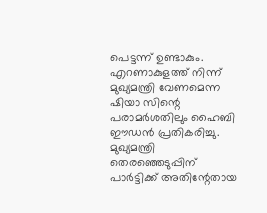പെട്ടന്ന് ഉണ്ടാകും. എറണാകുളത്ത് നിന്ന് മുഖ്യമന്ത്രി വേണമെന്ന ഷിയാ സിന്റെ പരാമർശതിലും ഹൈബി ഈഡൻ പ്രതികരിച്ചു. മുഖ്യമന്ത്രി തെരഞ്ഞെടുപ്പിന് പാർട്ടിക്ക് അതിന്റേതായ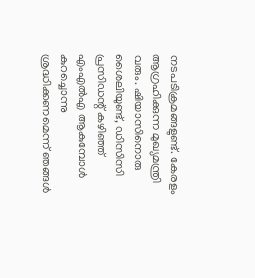നടപടിക്രമങ്ങളുണ്ട്. കേരളം ആഗ്രഹിക്കുന്ന മുഖ്യമന്ത്രി വരും. ഷിയാസിനൊരു ശൈലിയുണ്ട്, ഡിസിസി പ്രസിഡന്റ് കഴിഞ്ഞ് എംഎൽഎ ആകുമ്പോൾ കുറച്ചൊന്നു ശ്രദ്ധിക്കണമെന്ന് ഞങ്ങൾ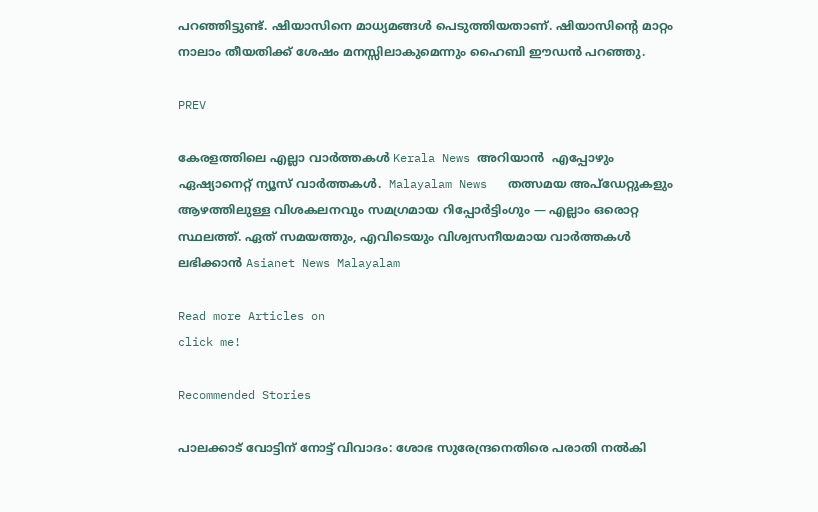പറഞ്ഞിട്ടുണ്ട്. ഷിയാസിനെ മാധ്യമങ്ങൾ പെടുത്തിയതാണ്. ഷിയാസിന്റെ മാറ്റം നാലാം തീയതിക്ക് ശേഷം മനസ്സിലാകുമെന്നും ഹൈബി ഈഡൻ പറഞ്ഞു.

PREV

കേരളത്തിലെ എല്ലാ വാർത്തകൾ Kerala News അറിയാൻ  എപ്പോഴും ഏഷ്യാനെറ്റ് ന്യൂസ് വാർത്തകൾ.  Malayalam News   തത്സമയ അപ്‌ഡേറ്റുകളും ആഴത്തിലുള്ള വിശകലനവും സമഗ്രമായ റിപ്പോർട്ടിംഗും — എല്ലാം ഒരൊറ്റ സ്ഥലത്ത്. ഏത് സമയത്തും, എവിടെയും വിശ്വസനീയമായ വാർത്തകൾ ലഭിക്കാൻ Asianet News Malayalam

Read more Articles on
click me!

Recommended Stories

പാലക്കാട് വോട്ടിന് നോട്ട് വിവാദം: ശോഭ സുരേന്ദ്രനെതിരെ പരാതി നൽകി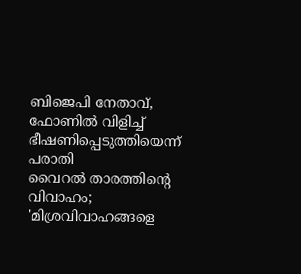ബിജെപി നേതാവ്, ഫോണിൽ വിളിച്ച് ഭീഷണിപ്പെടുത്തിയെന്ന് പരാതി
വൈറൽ താരത്തിന്റെ വിവാഹം; 'മിശ്രവിവാഹങ്ങളെ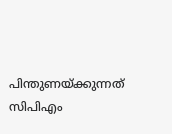പിന്തുണയ്ക്കുന്നത് സിപിഎം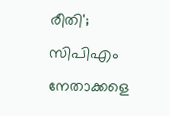രീതി'; സിപിഎം നേതാക്കളെ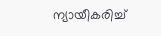ന്യായീകരിച്ച്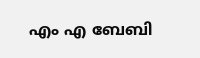എം എ ബേബി